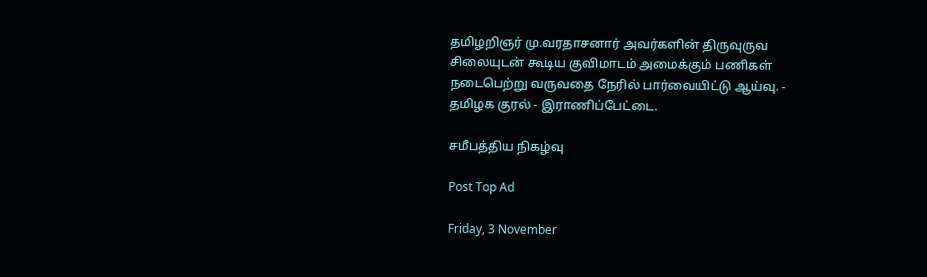தமிழறிஞர் மு.வரதாசனார் அவர்களின் திருவுருவ சிலையுடன் கூடிய குவிமாடம் அமைக்கும் பணிகள் நடைபெற்று வருவதை நேரில் பார்வையிட்டு ஆய்வு. - தமிழக குரல் - இராணிப்பேட்டை.

சமீபத்திய நிகழ்வு

Post Top Ad

Friday, 3 November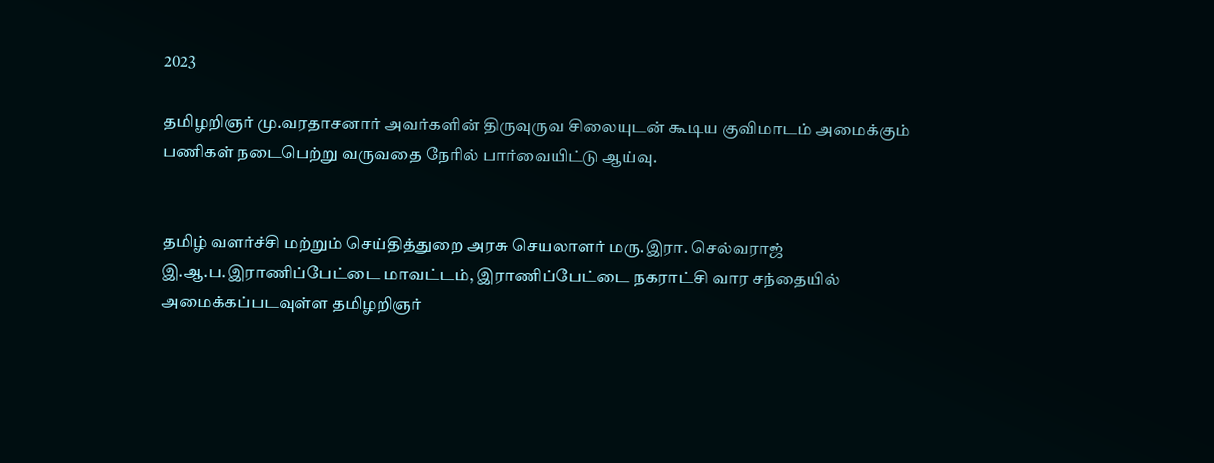2023

தமிழறிஞர் மு.வரதாசனார் அவர்களின் திருவுருவ சிலையுடன் கூடிய குவிமாடம் அமைக்கும் பணிகள் நடைபெற்று வருவதை நேரில் பார்வையிட்டு ஆய்வு.


தமிழ் வளர்ச்சி மற்றும் செய்தித்துறை அரசு செயலாளர் மரு.இரா. செல்வராஜ் இ.ஆ.ப.இராணிப்பேட்டை மாவட்டம், இராணிப்பேட்டை நகராட்சி வார சந்தையில் அமைக்கப்படவுள்ள தமிழறிஞர்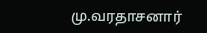மு.வரதாசனார்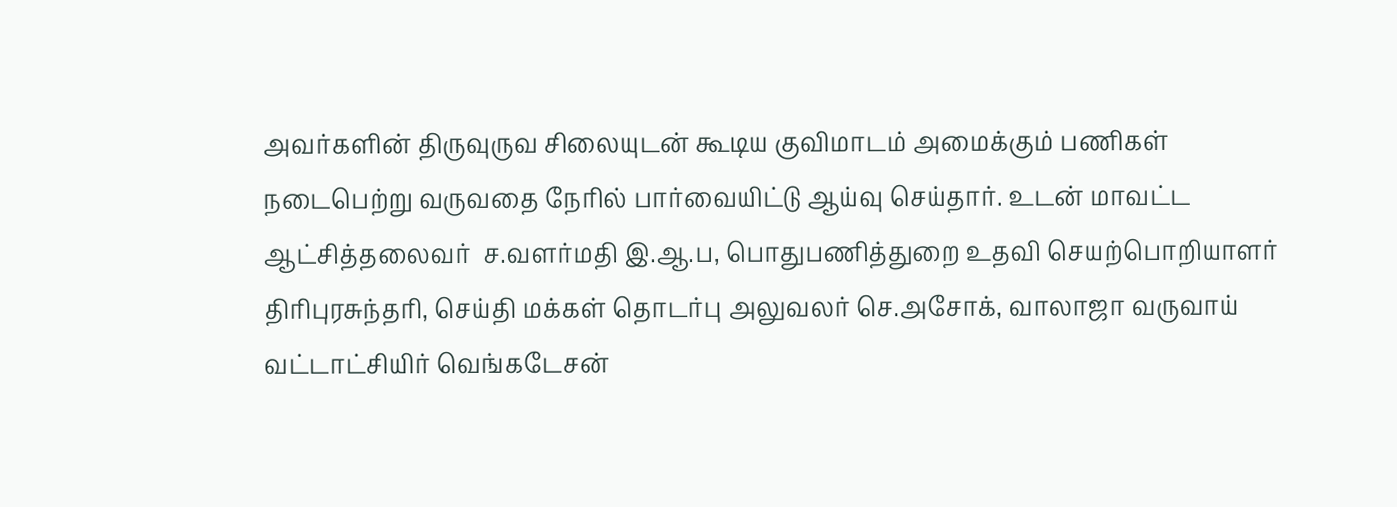அவர்களின் திருவுருவ சிலையுடன் கூடிய குவிமாடம் அமைக்கும் பணிகள் நடைபெற்று வருவதை நேரில் பார்வையிட்டு ஆய்வு செய்தார். உடன் மாவட்ட ஆட்சித்தலைவர்  ச.வளர்மதி இ.ஆ.ப, பொதுபணித்துறை உதவி செயற்பொறியாளர் திரிபுரசுந்தரி, செய்தி மக்கள் தொடர்பு அலுவலர் செ.அசோக், வாலாஜா வருவாய் வட்டாட்சியிர் வெங்கடேசன்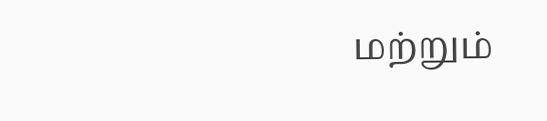மற்றும்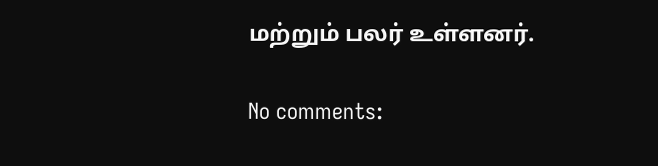மற்றும் பலர் உள்ளனர்.

No comments: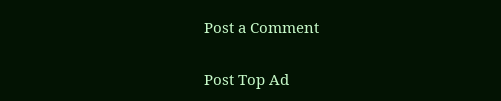Post a Comment

Post Top Ad